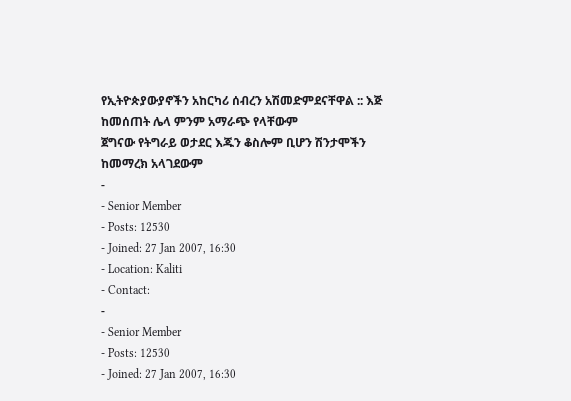የኢትዮጵያውያኖችን አከርካሪ ሰብረን አሽመድምደናቸዋል :: እጅ ከመሰጠት ሌላ ምንም አማራጭ የላቸውም
ጀግናው የትግራይ ወታደር እጁን ቆስሎም ቢሆን ሽንታሞችን ከመማረክ አላገደውም
-
- Senior Member
- Posts: 12530
- Joined: 27 Jan 2007, 16:30
- Location: Kaliti
- Contact:
-
- Senior Member
- Posts: 12530
- Joined: 27 Jan 2007, 16:30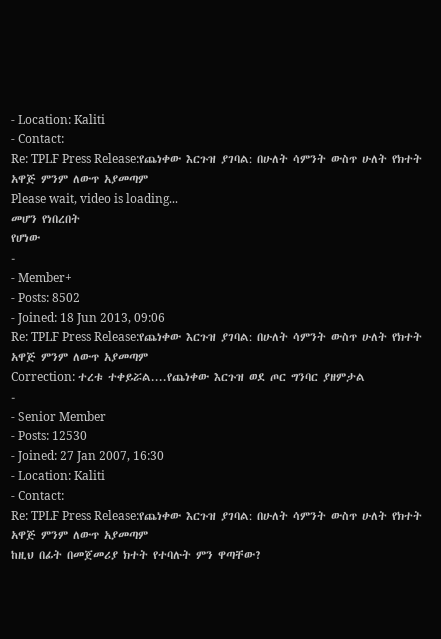- Location: Kaliti
- Contact:
Re: TPLF Press Release:የጨነቀው እርጉዝ ያገባል: በሁለት ሳምንት ውስጥ ሁለት የክተት አዋጅ ምንም ለውጥ አያመጣም
Please wait, video is loading...
መሆን የነበረበት
የሆነው
-
- Member+
- Posts: 8502
- Joined: 18 Jun 2013, 09:06
Re: TPLF Press Release:የጨነቀው እርጉዝ ያገባል: በሁለት ሳምንት ውስጥ ሁለት የክተት አዋጅ ምንም ለውጥ አያመጣም
Correction: ተረቱ ተቀይሯል....የጨነቀው እርጉዝ ወደ ጦር ግንባር ያዘምታል
-
- Senior Member
- Posts: 12530
- Joined: 27 Jan 2007, 16:30
- Location: Kaliti
- Contact:
Re: TPLF Press Release:የጨነቀው እርጉዝ ያገባል: በሁለት ሳምንት ውስጥ ሁለት የክተት አዋጅ ምንም ለውጥ አያመጣም
ከዚህ በፊት በመጀመሪያ ክተት የተባሉት ምን ዋጣቸው?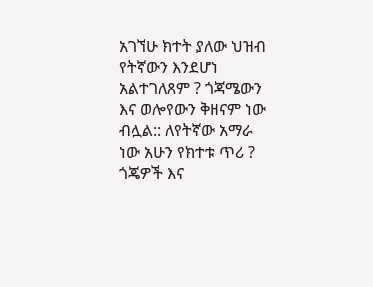አገኘሁ ክተት ያለው ህዝብ የትኛውን እንደሆነ አልተገለጸም ? ጎጃሜውን እና ወሎየውን ቅዘናም ነው ብሏል:: ለየትኛው አማራ ነው አሁን የክተቱ ጥሪ ?
ጎጄዎች እና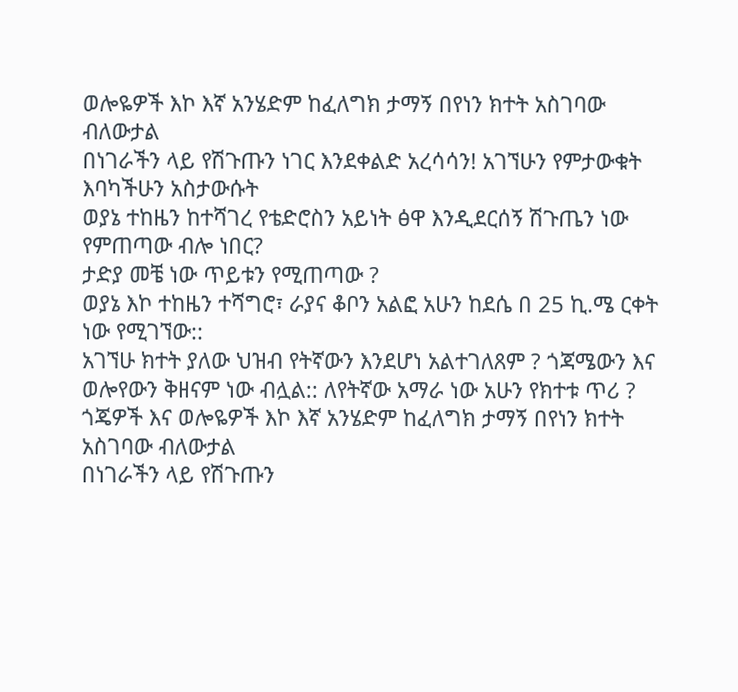ወሎዬዎች እኮ እኛ አንሄድም ከፈለግክ ታማኝ በየነን ክተት አስገባው ብለውታል
በነገራችን ላይ የሽጉጡን ነገር እንደቀልድ አረሳሳን! አገኘሁን የምታውቁት እባካችሁን አስታውሱት
ወያኔ ተከዜን ከተሻገረ የቴድሮስን አይነት ፅዋ እንዲደርሰኝ ሽጉጤን ነው የምጠጣው ብሎ ነበር?
ታድያ መቼ ነው ጥይቱን የሚጠጣው ?
ወያኔ እኮ ተከዜን ተሻግሮ፣ ራያና ቆቦን አልፎ አሁን ከደሴ በ 25 ኪ.ሜ ርቀት ነው የሚገኘው::
አገኘሁ ክተት ያለው ህዝብ የትኛውን እንደሆነ አልተገለጸም ? ጎጃሜውን እና ወሎየውን ቅዘናም ነው ብሏል:: ለየትኛው አማራ ነው አሁን የክተቱ ጥሪ ?
ጎጄዎች እና ወሎዬዎች እኮ እኛ አንሄድም ከፈለግክ ታማኝ በየነን ክተት አስገባው ብለውታል
በነገራችን ላይ የሽጉጡን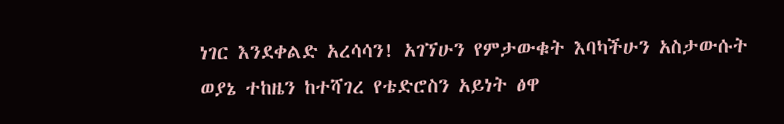ነገር እንደቀልድ አረሳሳን! አገኘሁን የምታውቁት እባካችሁን አስታውሱት
ወያኔ ተከዜን ከተሻገረ የቴድሮስን አይነት ፅዋ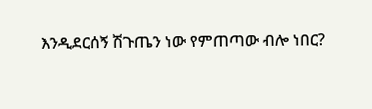እንዲደርሰኝ ሽጉጤን ነው የምጠጣው ብሎ ነበር?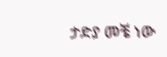ታድያ መቼ ነው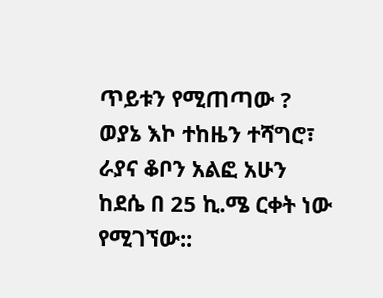ጥይቱን የሚጠጣው ?
ወያኔ እኮ ተከዜን ተሻግሮ፣ ራያና ቆቦን አልፎ አሁን ከደሴ በ 25 ኪ.ሜ ርቀት ነው የሚገኘው::